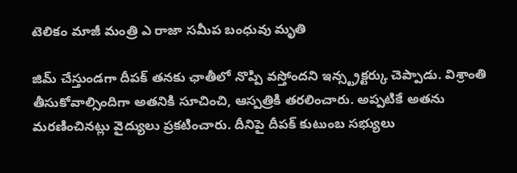టెలికం మాజీ మంత్రి ఎ రాజా సమీప బంధువు మృతి

జిమ్ చేస్తుండగా దీపక్ తనకు ఛాతీలో నొప్పి వస్తోందని ఇన్స్ట్రక్టర్కు చెప్పాడు. విశ్రాంతి తీసుకోవాల్సిందిగా అతనికి సూచించి, ఆస్పత్రికి తరలించారు. అప్పటికే అతను మరణించినట్లు వైద్యులు ప్రకటించారు. దీనిపై దీపక్ కుటుంబ సభ్యులు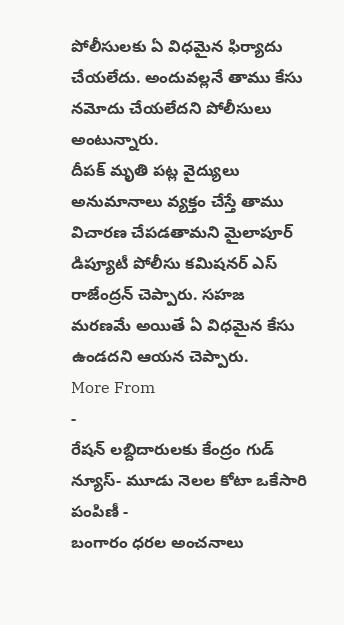పోలీసులకు ఏ విధమైన ఫిర్యాదు చేయలేదు. అందువల్లనే తాము కేసు నమోదు చేయలేదని పోలీసులు అంటున్నారు.
దీపక్ మృతి పట్ల వైద్యులు అనుమానాలు వ్యక్తం చేస్తే తాము విచారణ చేపడతామని మైలాపూర్ డిప్యూటీ పోలీసు కమిషనర్ ఎస్ రాజేంద్రన్ చెప్పారు. సహజ మరణమే అయితే ఏ విధమైన కేసు ఉండదని ఆయన చెప్పారు.
More From
-
రేషన్ లబ్దిదారులకు కేంద్రం గుడ్ న్యూస్- మూడు నెలల కోటా ఒకేసారి పంపిణీ -
బంగారం ధరల అంచనాలు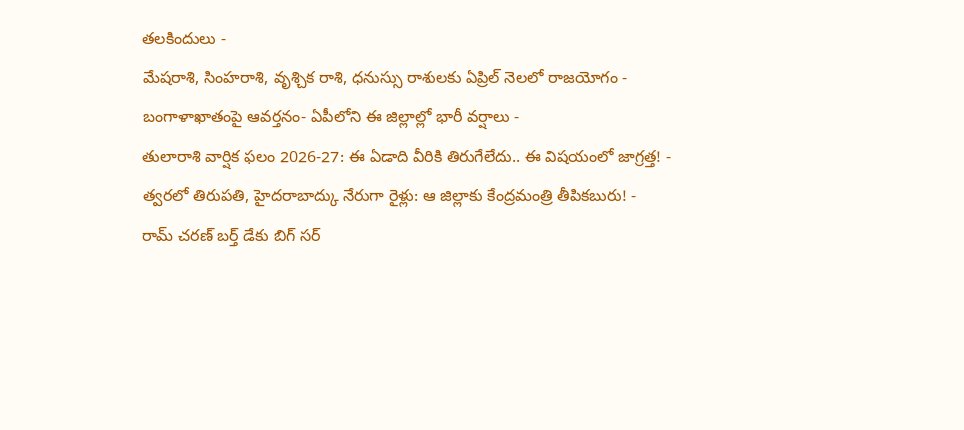తలకిందులు -
మేషరాశి, సింహరాశి, వృశ్చిక రాశి, ధనుస్సు రాశులకు ఏప్రిల్ నెలలో రాజయోగం -
బంగాళాఖాతంపై ఆవర్తనం- ఏపీలోని ఈ జిల్లాల్లో భారీ వర్షాలు -
తులారాశి వార్షిక ఫలం 2026-27: ఈ ఏడాది వీరికి తిరుగేలేదు.. ఈ విషయంలో జాగ్రత్త! -
త్వరలో తిరుపతి, హైదరాబాద్కు నేరుగా రైళ్లు: ఆ జిల్లాకు కేంద్రమంత్రి తీపికబురు! -
రామ్ చరణ్ బర్త్ డేకు బిగ్ సర్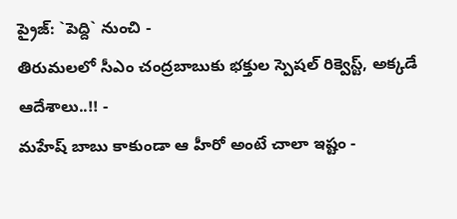ప్రైజ్: `పెద్ది` నుంచి -
తిరుమలలో సీఎం చంద్రబాబుకు భక్తుల స్పెషల్ రిక్వెస్ట్, అక్కడే ఆదేశాలు..!! -
మహేష్ బాబు కాకుండా ఆ హీరో అంటే చాలా ఇష్టం -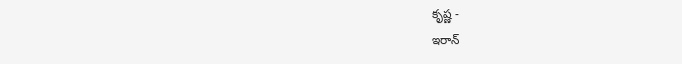కృష్ణ -
ఇరాన్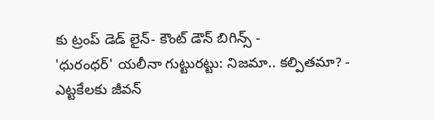కు ట్రంప్ డెడ్ లైన్- కౌంట్ డౌన్ బిగిన్స్ -
'ధురంధర్' యలీనా గుట్టురట్టు: నిజమా.. కల్పితమా? -
ఎట్టకేలకు జీవన్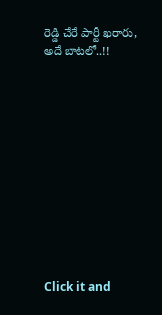రెడ్డి చేరే పార్టీ ఖరారు, అదే బాటలో..!!












Click it and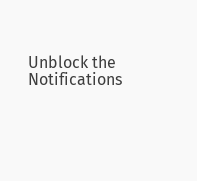Unblock the Notifications